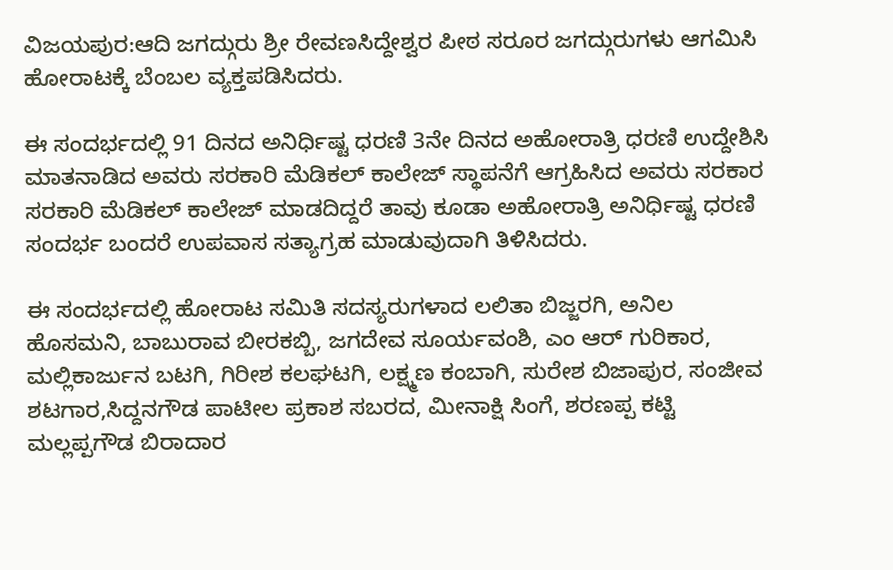ವಿಜಯಪುರ:ಆದಿ ಜಗದ್ಗುರು ಶ್ರೀ ರೇವಣಸಿದ್ದೇಶ್ವರ ಪೀಠ ಸರೂರ ಜಗದ್ಗುರುಗಳು ಆಗಮಿಸಿ ಹೋರಾಟಕ್ಕೆ ಬೆಂಬಲ ವ್ಯಕ್ತಪಡಿಸಿದರು.

ಈ ಸಂದರ್ಭದಲ್ಲಿ 91 ದಿನದ ಅನಿರ್ಧಿಷ್ಟ ಧರಣಿ 3ನೇ ದಿನದ ಅಹೋರಾತ್ರಿ ಧರಣಿ ಉದ್ದೇಶಿಸಿ ಮಾತನಾಡಿದ ಅವರು ಸರಕಾರಿ ಮೆಡಿಕಲ್ ಕಾಲೇಜ್ ಸ್ಥಾಪನೆಗೆ ಆಗ್ರಹಿಸಿದ ಅವರು ಸರಕಾರ ಸರಕಾರಿ ಮೆಡಿಕಲ್ ಕಾಲೇಜ್ ಮಾಡದಿದ್ದರೆ ತಾವು ಕೂಡಾ ಅಹೋರಾತ್ರಿ ಅನಿರ್ಧಿಷ್ಟ ಧರಣಿ ಸಂದರ್ಭ ಬಂದರೆ ಉಪವಾಸ ಸತ್ಯಾಗ್ರಹ ಮಾಡುವುದಾಗಿ ತಿಳಿಸಿದರು.

ಈ ಸಂದರ್ಭದಲ್ಲಿ ಹೋರಾಟ ಸಮಿತಿ ಸದಸ್ಯರುಗಳಾದ ಲಲಿತಾ ಬಿಜ್ಜರಗಿ, ಅನಿಲ ಹೊಸಮನಿ, ಬಾಬುರಾವ ಬೀರಕಬ್ಬಿ, ಜಗದೇವ ಸೂರ್ಯವಂಶಿ, ಎಂ ಆರ್ ಗುರಿಕಾರ, ಮಲ್ಲಿಕಾರ್ಜುನ ಬಟಗಿ, ಗಿರೀಶ ಕಲಘಟಗಿ, ಲಕ್ಷ್ಮಣ ಕಂಬಾಗಿ, ಸುರೇಶ ಬಿಜಾಪುರ, ಸಂಜೀವ ಶಟಗಾರ,ಸಿದ್ದನಗೌಡ ಪಾಟೀಲ ಪ್ರಕಾಶ ಸಬರದ, ಮೀನಾಕ್ಷಿ ಸಿಂಗೆ, ಶರಣಪ್ಪ ಕಟ್ಟಿ ಮಲ್ಲಪ್ಪಗೌಡ ಬಿರಾದಾರ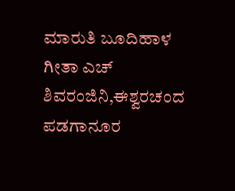ಮಾರುತಿ ಬೂದಿಹಾಳ ಗೀತಾ ಎಚ್ ಶಿವರಂಜಿನಿ,ಈಶ್ವರಚಂದ ಪಡಗಾನೂರ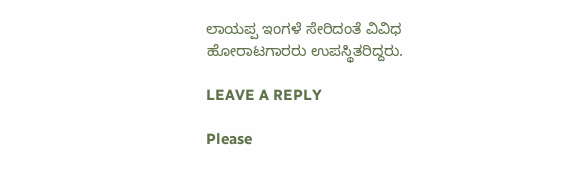ಲಾಯಪ್ಪ ಇಂಗಳೆ ಸೇರಿದಂತೆ ವಿವಿಧ ಹೋರಾಟಗಾರರು ಉಪಸ್ಥಿತರಿದ್ದರು.

LEAVE A REPLY

Please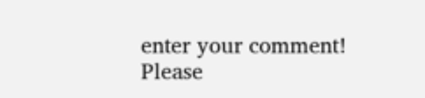enter your comment!
Please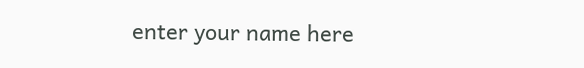enter your name here